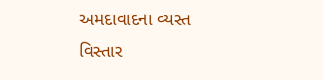અમદાવાદના વ્યસ્ત વિસ્તાર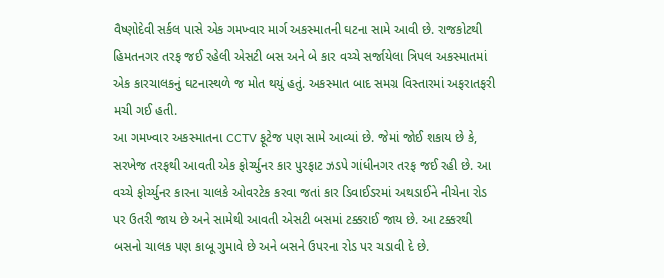વૈષ્ણોદેવી સર્કલ પાસે એક ગમખ્વાર માર્ગ અકસ્માતની ઘટના સામે આવી છે. રાજકોટથી હિમતનગર તરફ જઈ રહેલી એસટી બસ અને બે કાર વચ્ચે સર્જાયેલા ત્રિપલ અકસ્માતમાં એક કારચાલકનું ઘટનાસ્થળે જ મોત થયું હતું. અકસ્માત બાદ સમગ્ર વિસ્તારમાં અફરાતફરી મચી ગઈ હતી.
આ ગમખ્વાર અકસ્માતના CCTV ફૂટેજ પણ સામે આવ્યાં છે. જેમાં જોઈ શકાય છે કે, સરખેજ તરફથી આવતી એક ફોર્ચ્યુનર કાર પુરફાટ ઝડપે ગાંધીનગર તરફ જઈ રહી છે. આ વચ્ચે ફોર્ચ્યુનર કારના ચાલકે ઓવરટેક કરવા જતાં કાર ડિવાઈડરમાં અથડાઈને નીચેના રોડ પર ઉતરી જાય છે અને સામેથી આવતી એસટી બસમાં ટક્કરાઈ જાય છે. આ ટક્કરથી બસનો ચાલક પણ કાબૂ ગુમાવે છે અને બસને ઉપરના રોડ પર ચડાવી દે છે.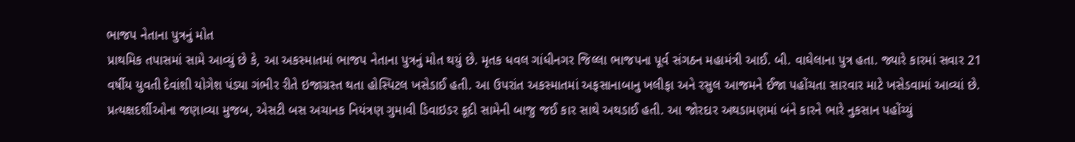ભાજપ નેતાના પુત્રનું મોત
પ્રાથમિક તપાસમાં સામે આવ્યું છે કે, આ અકસ્માતમાં ભાજપ નેતાના પુત્રનું મોત થયું છે. મૃતક ધવલ ગાંધીનગર જિલ્લા ભાજપના પૂર્વ સંગઠન મહામંત્રી આઈ. બી. વાઘેલાના પુત્ર હતા. જ્યારે કારમાં સવાર 21 વર્ષીય યુવતી દેવાંશી યોગેશ પંડ્યા ગંભીર રીતે ઇજાગ્રસ્ત થતા હોસ્પિટલ ખસેડાઈ હતી. આ ઉપરાંત અકસ્માતમાં અફસાનાબાનુ ખલીફા અને રસુલ આજમને ઈજા પહોંચતા સારવાર માટે ખસેડવામાં આવ્યાં છે.
પ્રત્યક્ષદર્શીઓના જણાવ્યા મુજબ, એસટી બસ અચાનક નિયંત્રણ ગુમાવી ડિવાઇડર કૂદી સામેની બાજુ જઈ કાર સાથે અથડાઈ હતી. આ જોરદાર અથડામણમાં બંને કારને ભારે નુકસાન પહોંચ્યું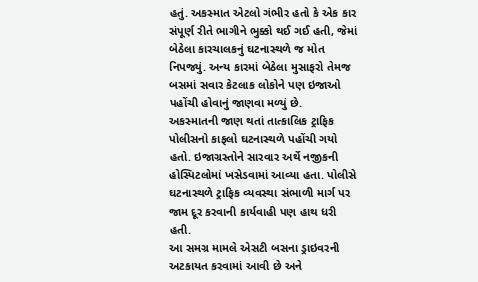હતું. અકસ્માત એટલો ગંભીર હતો કે એક કાર સંપૂર્ણ રીતે ભાગીને ભુક્કો થઈ ગઈ હતી, જેમાં બેઠેલા કારચાલકનું ઘટનાસ્થળે જ મોત નિપજ્યું. અન્ય કારમાં બેઠેલા મુસાફરો તેમજ બસમાં સવાર કેટલાક લોકોને પણ ઇજાઓ પહોંચી હોવાનું જાણવા મળ્યું છે.
અકસ્માતની જાણ થતાં તાત્કાલિક ટ્રાફિક પોલીસનો કાફલો ઘટનાસ્થળે પહોંચી ગયો હતો. ઇજાગ્રસ્તોને સારવાર અર્થે નજીકની હોસ્પિટલોમાં ખસેડવામાં આવ્યા હતા. પોલીસે ઘટનાસ્થળે ટ્રાફિક વ્યવસ્થા સંભાળી માર્ગ પર જામ દૂર કરવાની કાર્યવાહી પણ હાથ ધરી હતી.
આ સમગ્ર મામલે એસટી બસના ડ્રાઇવરની અટકાયત કરવામાં આવી છે અને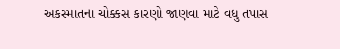અકસ્માતના ચોક્કસ કારણો જાણવા માટે વધુ તપાસ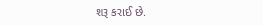શરૂ કરાઈ છે.